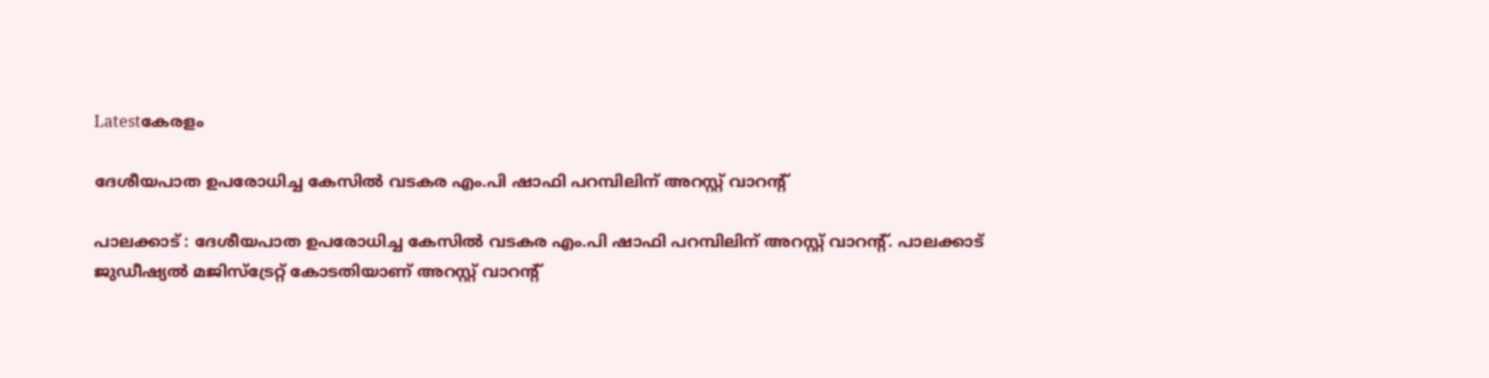Latestകേരളം

ദേശീയപാത ഉപരോധിച്ച കേസില്‍ വടകര എം.പി ഷാഫി പറമ്പിലിന് അറസ്റ്റ് വാറന്‍റ്

പാലക്കാട് : ദേശീയപാത ഉപരോധിച്ച കേസില്‍ വടകര എം.പി ഷാഫി പറമ്പിലിന് അറസ്റ്റ് വാറന്‍റ്. പാലക്കാട് ജുഡീഷ്യല്‍ മജിസ്ട്രേറ്റ് കോടതിയാണ് അറസ്റ്റ് വാറന്‍റ്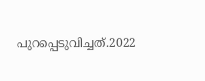പുറപ്പെടുവിച്ചത്.2022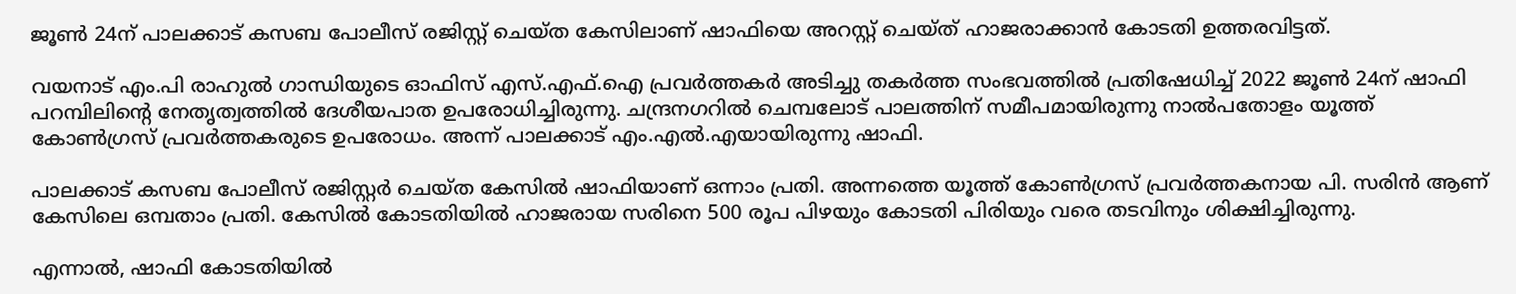ജൂണ്‍ 24ന് പാലക്കാട് കസബ പോലീസ് രജിസ്റ്റ് ചെയ്ത കേസിലാണ് ഷാഫിയെ അറസ്റ്റ് ചെയ്ത് ഹാജരാക്കാൻ കോടതി ഉത്തരവിട്ടത്.

വയനാട് എം.പി രാഹുല്‍ ഗാന്ധിയുടെ ഓഫിസ് എസ്.എഫ്.ഐ പ്രവർത്തകർ അടിച്ചു തകർത്ത സംഭവത്തില്‍ പ്രതിഷേധിച്ച്‌ 2022 ജൂണ്‍ 24ന് ഷാഫി പറമ്പിലിന്റെ നേതൃത്വത്തില്‍ ദേശീയപാത ഉപരോധിച്ചിരുന്നു. ചന്ദ്രനഗറില്‍ ചെമ്പലോട് പാലത്തിന് സമീപമായിരുന്നു നാല്‍പതോളം യൂത്ത് കോണ്‍ഗ്രസ് പ്രവർത്തകരുടെ ഉപരോധം. അന്ന് പാലക്കാട് എം.എല്‍.എയായിരുന്നു ഷാഫി.

പാലക്കാട് കസബ പോലീസ് രജിസ്റ്റർ ചെയ്ത കേസില്‍ ഷാഫിയാണ് ഒന്നാം പ്രതി. അന്നത്തെ യൂത്ത് കോണ്‍ഗ്രസ് പ്രവർത്തകനായ പി. സരിൻ ആണ് കേസിലെ ഒമ്പതാം പ്രതി. കേസില്‍ കോടതിയില്‍ ഹാജരായ സരിനെ 500 രൂപ പിഴയും കോടതി പിരിയും വരെ തടവിനും ശിക്ഷിച്ചിരുന്നു.

എന്നാല്‍, ഷാഫി കോടതിയില്‍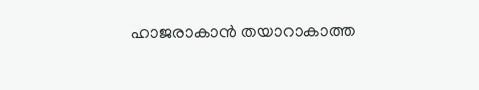ഹാജരാകാൻ തയാറാകാത്ത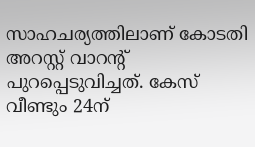സാഹചര്യത്തിലാണ് കോടതി അറസ്റ്റ് വാറന്‍റ് പുറപ്പെടുവിച്ചത്. കേസ് വീണ്ടും 24ന്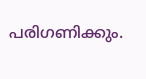പരിഗണിക്കും.